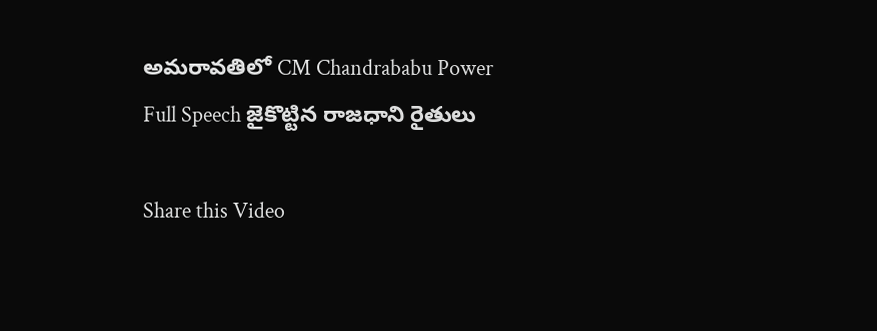అమరావతిలో CM Chandrababu Power Full Speech జైకొట్టిన రాజధాని రైతులు

Share this Video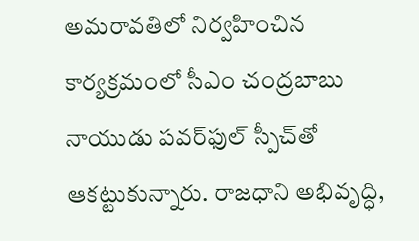అమరావతిలో నిర్వహించిన కార్యక్రమంలో సీఎం చంద్రబాబు నాయుడు పవర్‌ఫుల్ స్పీచ్‌తో ఆకట్టుకున్నారు. రాజధాని అభివృద్ధి,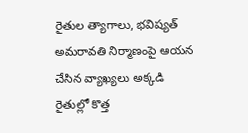రైతుల త్యాగాలు, భవిష్యత్ అమరావతి నిర్మాణంపై ఆయన చేసిన వ్యాఖ్యలు అక్కడి రైతుల్లో కొత్త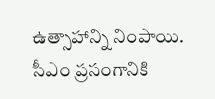ఉత్సాహాన్ని నింపాయి. సీఎం ప్రసంగానికి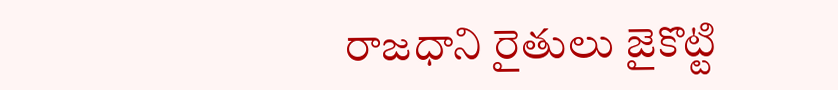రాజధాని రైతులు జైకొట్టి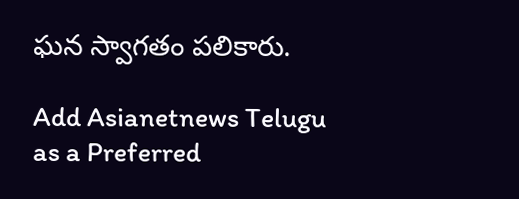ఘన స్వాగతం పలికారు.

Add Asianetnews Telugu as a Preferred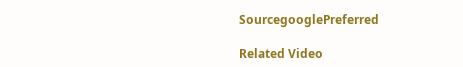SourcegooglePreferred

Related Video